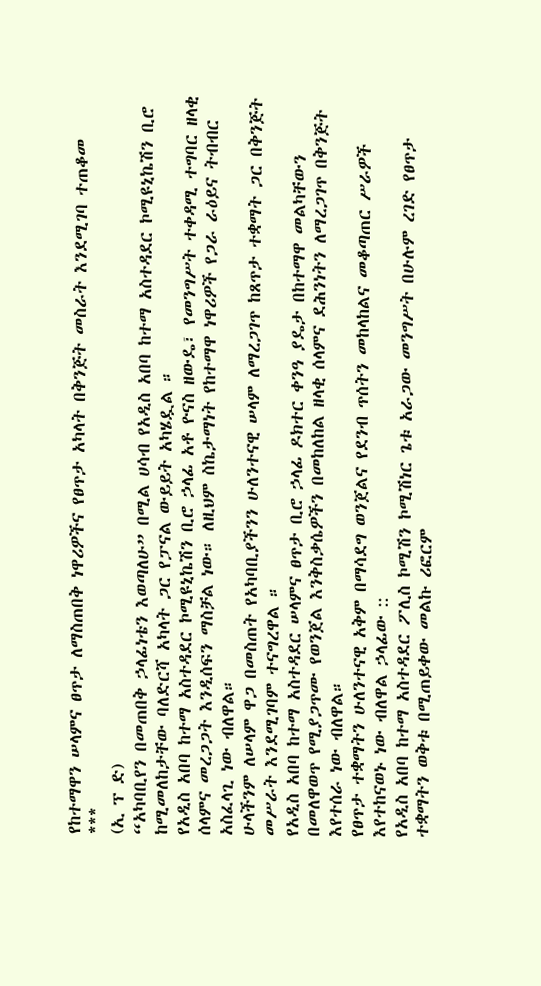የከተማዋን ሠላምና ፀጥታ ለማስጠበቅ ነዋሪዎችና የፀጥታ አካላት በቅንጅት መስራት እንደሚገባ ተጠቆመ
***
(ኢ ፕ ድ)
“አካባቢየን በመጠበቅ ኃላፊነቴን እወጣለሁ” በሚል ሀሳብ የአዲስ አበባ ከተማ አስተዳደር ኮሚዩኒኬሽን ቢሮ ከሚመለከታቸው ባለድርሻ አካላት ጋር የፓናል ውይይት አካሄዷል ።
የአዲስ አበባ ከተማ አስተዳደር ኮሚዩኒኬሽን ቢሮ ኃላፊ አቶ ዮናስ ዘውዴ፣ የመንግሥት ተቀዳሚ ተግባር ዘላቂ ሰላምና መረጋጋት እንዲሰፍን ማስቻል ነው። ለዚህም ስኬታማነት የከተማዋ ነዋሪዎች የጋራ ራዕይና ትብብር አስፈላጊ ነው ብለዋል።
ሁላችንም ለሠላም ዋጋ በመስጠት የአካባቢያችንን ሁለንተናዊ ሠላም ለማረጋገጥ ከጸጥታ ተቋማት ጋር በቅንጅት መሥራት እንደሚገባም ተናግረዋል ።
የአዲስ አበባ ከተማ አስተዳደር ሠላምና ፀጥታ ቢሮ ኃላፊ ዶክተር ቀንዓ ያዴታ በከተማዋ መልካቸውን በመለዋወጥ የሚያጋጥሙ የወንጀል እንቅስቃሴዎችን በመከለከል ዘላቂ ሰላምና ደሕንነትን ለማረጋገጥ በቅንጅት እየተሰራ ነው ብለዋል።
የፀጥታ ተቋማትን ሁለንተናዊ አቅም በማሳደግ ወንጀልና የደንብ ጥሰትን መከላከልና መቆጣጠር ሥራዎች እየተከናወኑ ነው ብለዋል ኃላፊው ::
የአዲስ አበባ ከተማ አስተዳደር ፖሊስ ኮሚሽን ኮሚሽነር ጌቱ አራጋው መንግሥት በሁሉም ረገድ የፀጥታ ተቋማትን ወቅቱ በሚጠይቀው መልኩ ሪፎርም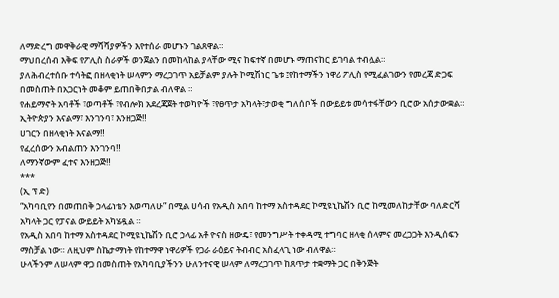ለማድረግ መዋቅራዊ ማሻሻያዎችን እየተሰራ መሆኑን ገልጸዋል።
ማህበረሰብ እቅፍ የፖሊስ ስራዎች ወንጀልን በመከላከል ያላቸው ሚና ከፍተኛ በመሆኑ ማጠናከር ይገባል ተብሏል።
ያለሕብረተሰቡ ተሳትፎ በዘላቂነት ሠላምን ማረጋገጥ አይቻልም ያሉት ኮሚሽነር ጌቱ ፤የከተማችን ነዋሪ ፖሊስ የሚፈልገውን የመረጃ ድጋፍ በመስጠት በአጋርነት መቆም ይጠበቅበታል ብለዋል ።
የሐይማኖት አባቶች ፣ወጣቶች ፣የብሎክ አደረጃጀት ተወካዮች ፣የፀጥታ አካላት፣ታወቂ ግለሰቦች በውይይቱ መሳተፋቸውን ቢሮው አሰታውቋል።
ኢትዮጵያን እናልማ፣ እንገንባ፣ እንዘጋጅ‼
ሀገርን በዘላቂነት እናልማ‼
የፈረሰውን አብልጠን እንገንባ‼
ለማንኛውም ፈተና እንዘጋጅ‼
***
(ኢ ፕ ድ)
“አካባቢየን በመጠበቅ ኃላፊነቴን እወጣለሁ” በሚል ሀሳብ የአዲስ አበባ ከተማ አስተዳደር ኮሚዩኒኬሽን ቢሮ ከሚመለከታቸው ባለድርሻ አካላት ጋር የፓናል ውይይት አካሄዷል ።
የአዲስ አበባ ከተማ አስተዳደር ኮሚዩኒኬሽን ቢሮ ኃላፊ አቶ ዮናስ ዘውዴ፣ የመንግሥት ተቀዳሚ ተግባር ዘላቂ ሰላምና መረጋጋት እንዲሰፍን ማስቻል ነው። ለዚህም ስኬታማነት የከተማዋ ነዋሪዎች የጋራ ራዕይና ትብብር አስፈላጊ ነው ብለዋል።
ሁላችንም ለሠላም ዋጋ በመስጠት የአካባቢያችንን ሁለንተናዊ ሠላም ለማረጋገጥ ከጸጥታ ተቋማት ጋር በቅንጅት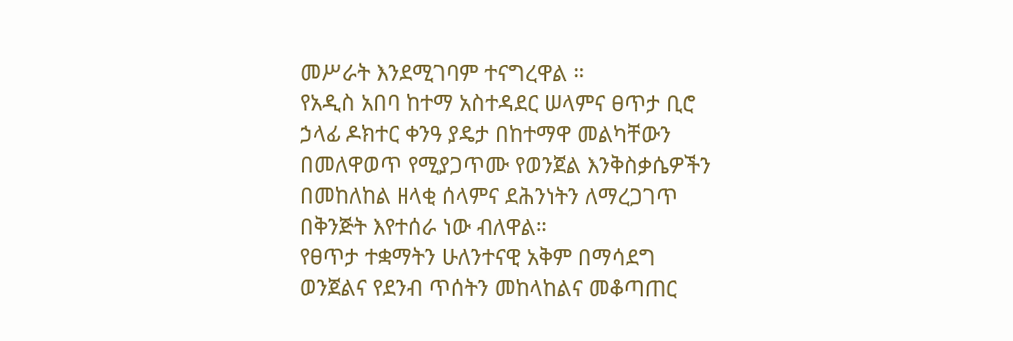መሥራት እንደሚገባም ተናግረዋል ።
የአዲስ አበባ ከተማ አስተዳደር ሠላምና ፀጥታ ቢሮ ኃላፊ ዶክተር ቀንዓ ያዴታ በከተማዋ መልካቸውን በመለዋወጥ የሚያጋጥሙ የወንጀል እንቅስቃሴዎችን በመከለከል ዘላቂ ሰላምና ደሕንነትን ለማረጋገጥ በቅንጅት እየተሰራ ነው ብለዋል።
የፀጥታ ተቋማትን ሁለንተናዊ አቅም በማሳደግ ወንጀልና የደንብ ጥሰትን መከላከልና መቆጣጠር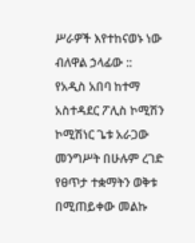ሥራዎች እየተከናወኑ ነው ብለዋል ኃላፊው ::
የአዲስ አበባ ከተማ አስተዳደር ፖሊስ ኮሚሽን ኮሚሽነር ጌቱ አራጋው መንግሥት በሁሉም ረገድ የፀጥታ ተቋማትን ወቅቱ በሚጠይቀው መልኩ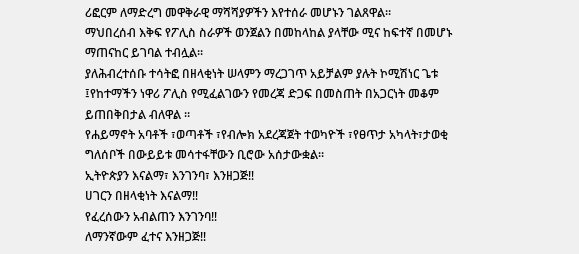ሪፎርም ለማድረግ መዋቅራዊ ማሻሻያዎችን እየተሰራ መሆኑን ገልጸዋል።
ማህበረሰብ እቅፍ የፖሊስ ስራዎች ወንጀልን በመከላከል ያላቸው ሚና ከፍተኛ በመሆኑ ማጠናከር ይገባል ተብሏል።
ያለሕብረተሰቡ ተሳትፎ በዘላቂነት ሠላምን ማረጋገጥ አይቻልም ያሉት ኮሚሽነር ጌቱ ፤የከተማችን ነዋሪ ፖሊስ የሚፈልገውን የመረጃ ድጋፍ በመስጠት በአጋርነት መቆም ይጠበቅበታል ብለዋል ።
የሐይማኖት አባቶች ፣ወጣቶች ፣የብሎክ አደረጃጀት ተወካዮች ፣የፀጥታ አካላት፣ታወቂ ግለሰቦች በውይይቱ መሳተፋቸውን ቢሮው አሰታውቋል።
ኢትዮጵያን እናልማ፣ እንገንባ፣ እንዘጋጅ‼
ሀገርን በዘላቂነት እናልማ‼
የፈረሰውን አብልጠን እንገንባ‼
ለማንኛውም ፈተና እንዘጋጅ‼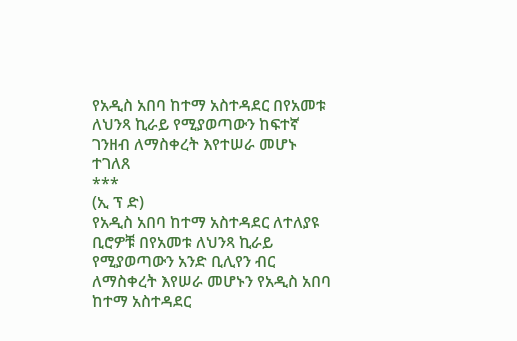የአዲስ አበባ ከተማ አስተዳደር በየአመቱ ለህንጻ ኪራይ የሚያወጣውን ከፍተኛ ገንዘብ ለማስቀረት እየተሠራ መሆኑ ተገለጸ
***
(ኢ ፕ ድ)
የአዲስ አበባ ከተማ አስተዳደር ለተለያዩ ቢሮዎቹ በየአመቱ ለህንጻ ኪራይ የሚያወጣውን አንድ ቢሊየን ብር ለማስቀረት እየሠራ መሆኑን የአዲስ አበባ ከተማ አስተዳደር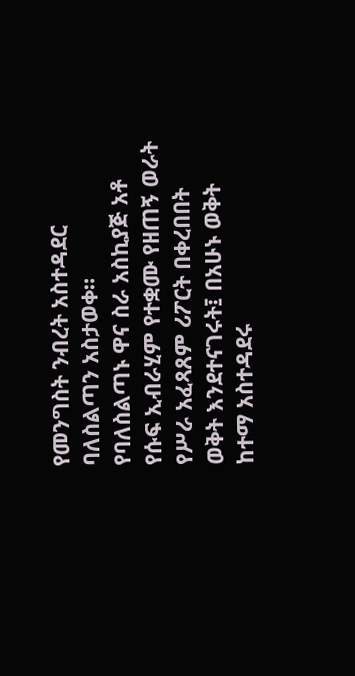የመንግስት ንብረት አስተዳደር ባለስልጣን አስታወቀ።
የባለስልጣኑ ዋና ስራ አስኪያጅ አቶ የሱፍ ኢብራሂም የተቋሙ የዘጠኝ ወራት የሥራ አፈጻጸም ሪፖርት በቀረበበት ወቅት እንደተናገሩት፤ በአሁኑ ወቅት ከተማ አስተዳደሩ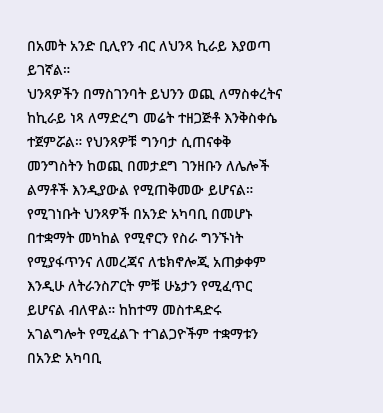በአመት አንድ ቢሊየን ብር ለህንጻ ኪራይ እያወጣ ይገኛል።
ህንጻዎችን በማስገንባት ይህንን ወጪ ለማስቀረትና ከኪራይ ነጻ ለማድረግ መሬት ተዘጋጅቶ እንቅስቀሴ ተጀምሯል። የህንጻዎቹ ግንባታ ሲጠናቀቅ መንግስትን ከወጪ በመታደግ ገንዘቡን ለሌሎች ልማቶች እንዲያውል የሚጠቅመው ይሆናል።
የሚገነቡት ህንጻዎች በአንድ አካባቢ በመሆኑ በተቋማት መካከል የሚኖርን የስራ ግንኙነት የሚያፋጥንና ለመረጃና ለቴክኖሎጂ አጠቃቀም እንዲሁ ለትራንስፖርት ምቹ ሁኔታን የሚፈጥር ይሆናል ብለዋል። ከከተማ መስተዳድሩ አገልግሎት የሚፈልጉ ተገልጋዮችም ተቋማቱን በአንድ አካባቢ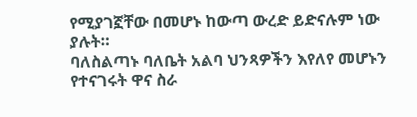የሚያገኟቸው በመሆኑ ከውጣ ውረድ ይድናሉም ነው ያሉት።
ባለስልጣኑ ባለቤት አልባ ህንጻዎችን እየለየ መሆኑን የተናገሩት ዋና ስራ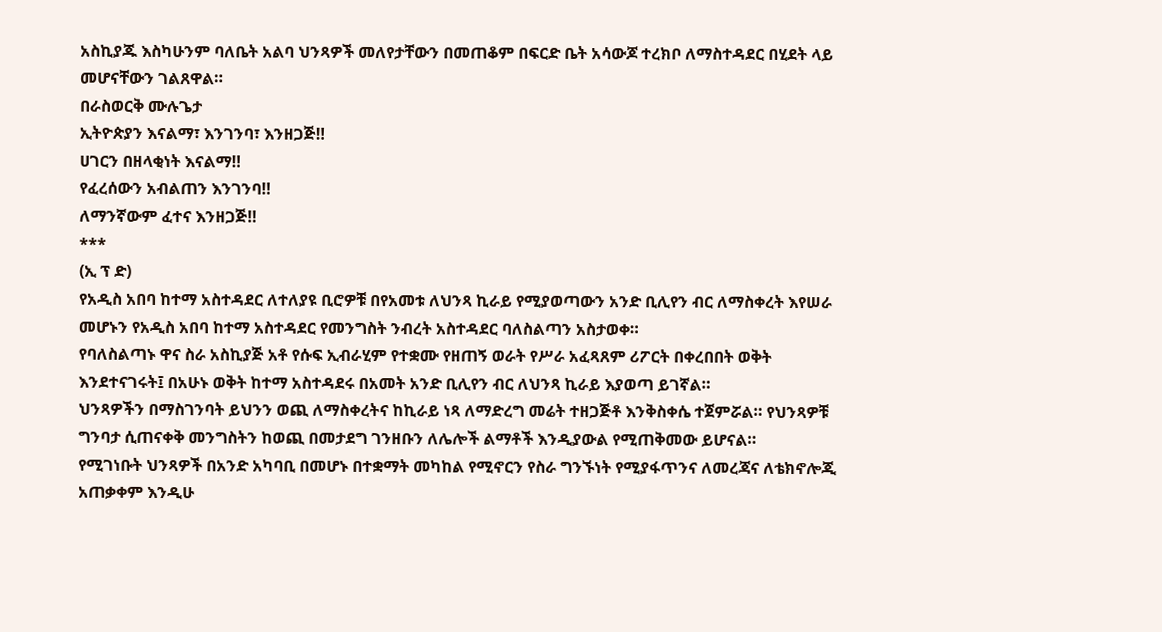አስኪያጁ እስካሁንም ባለቤት አልባ ህንጻዎች መለየታቸውን በመጠቆም በፍርድ ቤት አሳውጆ ተረክቦ ለማስተዳደር በሂደት ላይ መሆናቸውን ገልጸዋል።
በራስወርቅ ሙሉጌታ
ኢትዮጵያን እናልማ፣ እንገንባ፣ እንዘጋጅ‼
ሀገርን በዘላቂነት እናልማ‼
የፈረሰውን አብልጠን እንገንባ‼
ለማንኛውም ፈተና እንዘጋጅ‼
***
(ኢ ፕ ድ)
የአዲስ አበባ ከተማ አስተዳደር ለተለያዩ ቢሮዎቹ በየአመቱ ለህንጻ ኪራይ የሚያወጣውን አንድ ቢሊየን ብር ለማስቀረት እየሠራ መሆኑን የአዲስ አበባ ከተማ አስተዳደር የመንግስት ንብረት አስተዳደር ባለስልጣን አስታወቀ።
የባለስልጣኑ ዋና ስራ አስኪያጅ አቶ የሱፍ ኢብራሂም የተቋሙ የዘጠኝ ወራት የሥራ አፈጻጸም ሪፖርት በቀረበበት ወቅት እንደተናገሩት፤ በአሁኑ ወቅት ከተማ አስተዳደሩ በአመት አንድ ቢሊየን ብር ለህንጻ ኪራይ እያወጣ ይገኛል።
ህንጻዎችን በማስገንባት ይህንን ወጪ ለማስቀረትና ከኪራይ ነጻ ለማድረግ መሬት ተዘጋጅቶ እንቅስቀሴ ተጀምሯል። የህንጻዎቹ ግንባታ ሲጠናቀቅ መንግስትን ከወጪ በመታደግ ገንዘቡን ለሌሎች ልማቶች እንዲያውል የሚጠቅመው ይሆናል።
የሚገነቡት ህንጻዎች በአንድ አካባቢ በመሆኑ በተቋማት መካከል የሚኖርን የስራ ግንኙነት የሚያፋጥንና ለመረጃና ለቴክኖሎጂ አጠቃቀም እንዲሁ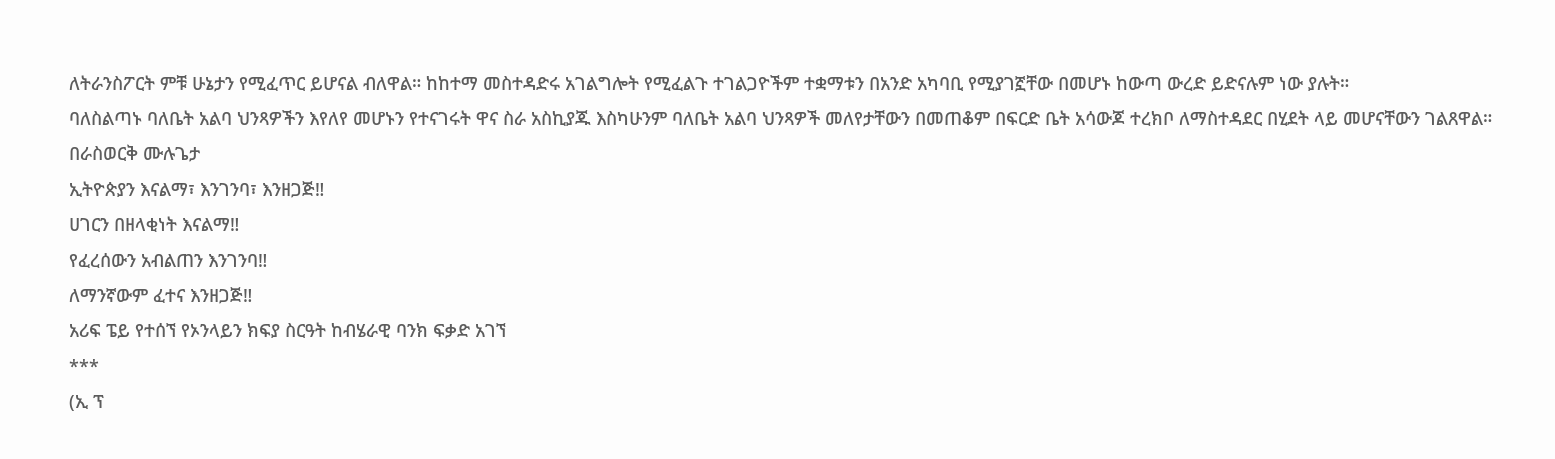ለትራንስፖርት ምቹ ሁኔታን የሚፈጥር ይሆናል ብለዋል። ከከተማ መስተዳድሩ አገልግሎት የሚፈልጉ ተገልጋዮችም ተቋማቱን በአንድ አካባቢ የሚያገኟቸው በመሆኑ ከውጣ ውረድ ይድናሉም ነው ያሉት።
ባለስልጣኑ ባለቤት አልባ ህንጻዎችን እየለየ መሆኑን የተናገሩት ዋና ስራ አስኪያጁ እስካሁንም ባለቤት አልባ ህንጻዎች መለየታቸውን በመጠቆም በፍርድ ቤት አሳውጆ ተረክቦ ለማስተዳደር በሂደት ላይ መሆናቸውን ገልጸዋል።
በራስወርቅ ሙሉጌታ
ኢትዮጵያን እናልማ፣ እንገንባ፣ እንዘጋጅ‼
ሀገርን በዘላቂነት እናልማ‼
የፈረሰውን አብልጠን እንገንባ‼
ለማንኛውም ፈተና እንዘጋጅ‼
አሪፍ ፔይ የተሰኘ የኦንላይን ክፍያ ስርዓት ከብሄራዊ ባንክ ፍቃድ አገኘ
***
(ኢ ፕ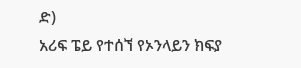ድ)
አሪፍ ፔይ የተሰኘ የኦንላይን ክፍያ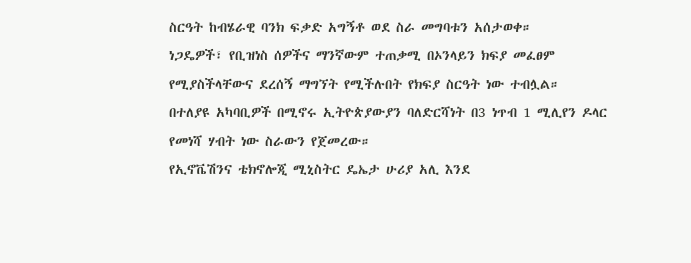ስርዓት ከብሄራዊ ባንክ ፍቃድ አግኝቶ ወደ ስራ መግባቱን አሰታወቀ።
ነጋዴዎች፣ የቢዝነስ ሰዎችና ማንኛውም ተጠቃሚ በኦንላይን ክፍያ መፈፀም የሚያስችላቸውና ደረሰኝ ማግኘት የሚችሉበት የክፍያ ስርዓት ነው ተብሏል።
በተለያዩ አካባቢዎች በሚኖሩ ኢትዮጵያውያን ባለድርሻነት በ3 ነጥብ 1 ሚሊየን ዶላር የመነሻ ሃብት ነው ስራውን የጀመረው።
የኢኖቬሽንና ቴክኖሎጂ ሚኒስትር ዴኤታ ሁሪያ አሊ እንደ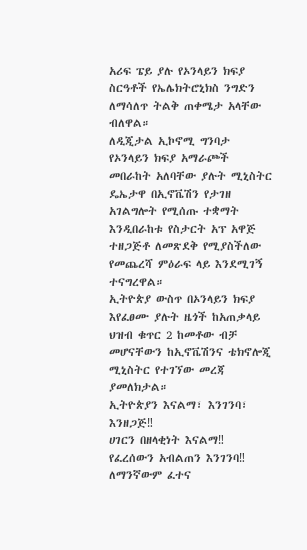አሪፍ ፔይ ያሉ የኦንላይን ክፍያ ስርዓቶች የኤሌክትሮኒክስ ንግድን ለማሳለጥ ትልቅ ጠቀሜታ አላቸው ብለዋል።
ለዲጂታል ኢኮኖሚ ግንባታ የኦንላይን ክፍያ አማራጮች መበራከት አለባቸው ያሉት ሚኒስትር ዴኤታዋ በኢኖቬሽን የታገዘ አገልግሎት የሚሰጡ ተቋማት እንዲበራከቱ የስታርት አፕ አዋጅ ተዘጋጅቶ ለመጽደቅ የሚያስችለው የመጨረሻ ምዕራፍ ላይ እንደሚገኝ ተናግረዋል።
ኢትዮጵያ ውስጥ በኦንላይን ክፍያ እየፈፀሙ ያሉት ዜጎች ከአጠቃላይ ህዝብ ቁጥር 2 ከመቶው ብቻ መሆናቸውን ከኢኖቬሽንና ቴክኖሎጂ ሚኒስትር የተገኘው መረጃ ያመለክታል።
ኢትዮጵያን እናልማ፣ እንገንባ፣ እንዘጋጅ‼
ሀገርን በዘላቂነት እናልማ‼
የፈረሰውን አብልጠን እንገንባ‼
ለማንኛውም ፈተና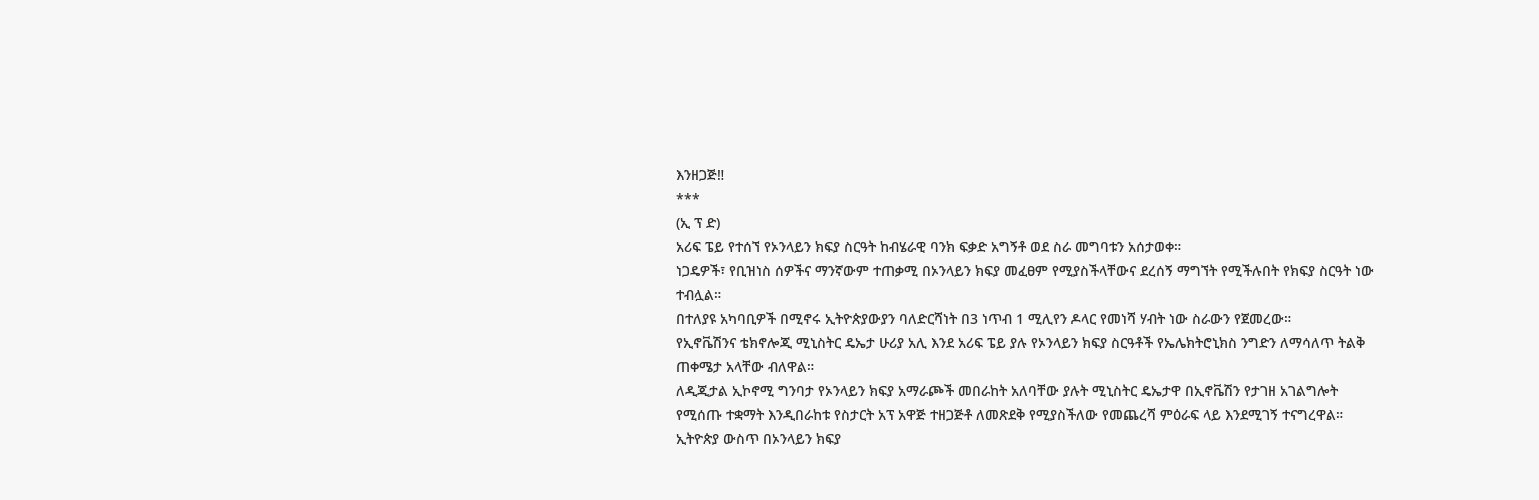እንዘጋጅ‼
***
(ኢ ፕ ድ)
አሪፍ ፔይ የተሰኘ የኦንላይን ክፍያ ስርዓት ከብሄራዊ ባንክ ፍቃድ አግኝቶ ወደ ስራ መግባቱን አሰታወቀ።
ነጋዴዎች፣ የቢዝነስ ሰዎችና ማንኛውም ተጠቃሚ በኦንላይን ክፍያ መፈፀም የሚያስችላቸውና ደረሰኝ ማግኘት የሚችሉበት የክፍያ ስርዓት ነው ተብሏል።
በተለያዩ አካባቢዎች በሚኖሩ ኢትዮጵያውያን ባለድርሻነት በ3 ነጥብ 1 ሚሊየን ዶላር የመነሻ ሃብት ነው ስራውን የጀመረው።
የኢኖቬሽንና ቴክኖሎጂ ሚኒስትር ዴኤታ ሁሪያ አሊ እንደ አሪፍ ፔይ ያሉ የኦንላይን ክፍያ ስርዓቶች የኤሌክትሮኒክስ ንግድን ለማሳለጥ ትልቅ ጠቀሜታ አላቸው ብለዋል።
ለዲጂታል ኢኮኖሚ ግንባታ የኦንላይን ክፍያ አማራጮች መበራከት አለባቸው ያሉት ሚኒስትር ዴኤታዋ በኢኖቬሽን የታገዘ አገልግሎት የሚሰጡ ተቋማት እንዲበራከቱ የስታርት አፕ አዋጅ ተዘጋጅቶ ለመጽደቅ የሚያስችለው የመጨረሻ ምዕራፍ ላይ እንደሚገኝ ተናግረዋል።
ኢትዮጵያ ውስጥ በኦንላይን ክፍያ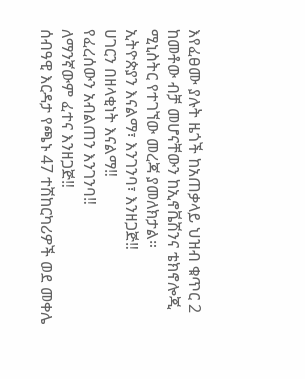እየፈፀሙ ያሉት ዜጎች ከአጠቃላይ ህዝብ ቁጥር 2 ከመቶው ብቻ መሆናቸውን ከኢኖቬሽንና ቴክኖሎጂ ሚኒስትር የተገኘው መረጃ ያመለክታል።
ኢትዮጵያን እናልማ፣ እንገንባ፣ እንዘጋጅ‼
ሀገርን በዘላቂነት እናልማ‼
የፈረሰውን አብልጠን እንገንባ‼
ለማንኛውም ፈተና እንዘጋጅ‼
ሰብዓዊ እርዳታ የጫኑ 47 ተሽከርካሪዎች ወደ መቀሌ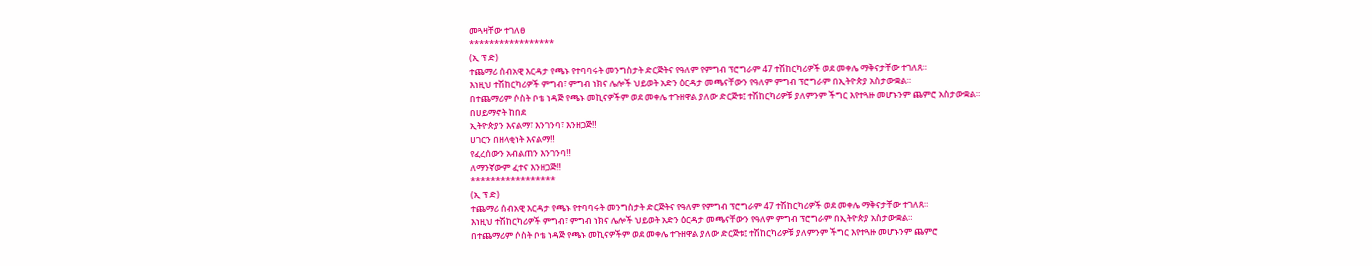መጓዛቸው ተገለፀ
*****************
(ኢ ፕ ድ)
ተጨማሪ ሰብአዊ እርዳታ የጫኑ የተባባሩት መንግስታት ድርጅትና የዓለም የምግብ ፕሮግራም 47 ተሽከርካሪዎች ወደ መቀሌ ማቅናታቸው ተገለጸ።
እነዚህ ተሽከርካሪዎች ምግብ፣ ምግብ ነክና ሌሎች ህይወት አድን ዕርዳታ መጫናቸውን የዓለም ምግብ ፕሮግራም በኢትዮጵያ አስታውቋል።
በተጨማሪም ሶስት ቦቴ ነዳጅ የጫኑ መኪናዎችም ወደ መቀሌ ተጉዘዋል ያለው ድርጅቱ፤ ተሽከርካሪዎቹ ያለምንም ችግር እየተጓዙ መሆኑንም ጨምሮ አስታውቋል።
በሀይማኖት ከበደ
ኢትዮጵያን እናልማ፣ እንገንባ፣ እንዘጋጅ‼
ሀገርን በዘላቂነት እናልማ‼
የፈረሰውን አብልጠን እንገንባ‼
ለማንኛውም ፈተና እንዘጋጅ‼
*****************
(ኢ ፕ ድ)
ተጨማሪ ሰብአዊ እርዳታ የጫኑ የተባባሩት መንግስታት ድርጅትና የዓለም የምግብ ፕሮግራም 47 ተሽከርካሪዎች ወደ መቀሌ ማቅናታቸው ተገለጸ።
እነዚህ ተሽከርካሪዎች ምግብ፣ ምግብ ነክና ሌሎች ህይወት አድን ዕርዳታ መጫናቸውን የዓለም ምግብ ፕሮግራም በኢትዮጵያ አስታውቋል።
በተጨማሪም ሶስት ቦቴ ነዳጅ የጫኑ መኪናዎችም ወደ መቀሌ ተጉዘዋል ያለው ድርጅቱ፤ ተሽከርካሪዎቹ ያለምንም ችግር እየተጓዙ መሆኑንም ጨምሮ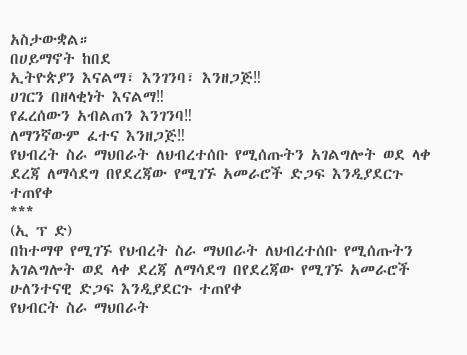አስታውቋል።
በሀይማኖት ከበደ
ኢትዮጵያን እናልማ፣ እንገንባ፣ እንዘጋጅ‼
ሀገርን በዘላቂነት እናልማ‼
የፈረሰውን አብልጠን እንገንባ‼
ለማንኛውም ፈተና እንዘጋጅ‼
የህብረት ስራ ማህበራት ለህብረተሰቡ የሚሰጡትን አገልግሎት ወደ ላቀ ደረጃ ለማሳደግ በየደረጃው የሚገኙ አመራሮች ድጋፍ እንዲያደርጉ ተጠየቀ
***
(ኢ ፕ ድ)
በከተማዋ የሚገኙ የህብረት ስራ ማህበራት ለህብረተሰቡ የሚሰጡትን አገልግሎት ወደ ላቀ ደረጃ ለማሳደግ በየደረጃው የሚገኙ አመራሮች ሁለንተናዊ ድጋፍ እንዲያደርጉ ተጠየቀ
የህብርት ስራ ማህበራት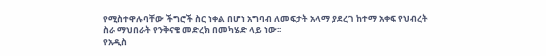የሚስተዋሉባቸው ችግሮች ስር ነቀል በሆነ አግባብ ለመፍታት አላማ ያደረገ ከተማ አቀፍ የህብረት ስራ ማህበራት የንቅናቄ መድረክ በመካሄድ ላይ ነው፡፡
የአዲስ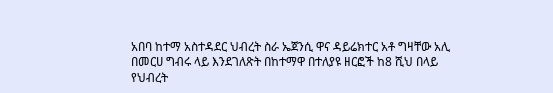አበባ ከተማ አስተዳደር ህብረት ስራ ኤጀንሲ ዋና ዳይሬክተር አቶ ግዛቸው አሊ በመርሀ ግብሩ ላይ እንደገለጽት በከተማዋ በተለያዩ ዘርፎች ከ8 ሺህ በላይ የህብረት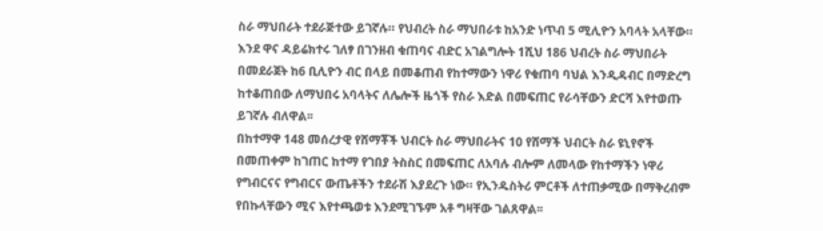ስራ ማህበራት ተደራጅተው ይገኛሉ። የህብረት ስራ ማህበራቱ ከአንድ ነጥብ 5 ሚሊዮን አባላት አላቸው።
እንደ ዋና ዳይሬክተሩ ገለፃ በገንዘብ ቁጠባና ብድር አገልግሎት 1ሺህ 186 ህብረት ስራ ማህበራት በመደራጀት ከ6 ቢሊዮን ብር በላይ በመቆጠብ የከተማውን ነዋሪ የቁጠባ ባህል እንዲዳብር በማድረግ ከተቆጠበው ለማህበሩ አባላትና ለሌሎች ዜጎች የስራ እድል በመፍጠር የራሳቸውን ድርሻ እየተወጡ ይገኛሉ ብለዋል፡፡
በከተማዋ 148 መሰረታዊ የሸማቾች ህብርት ስራ ማህበራትና 10 የሸማች ህብርት ስራ ዩኒየኖች በመጠቀም ከገጠር ከተማ የገበያ ትስስር በመፍጠር ለአባሉ ብሎም ለመላው የከተማችን ነዋሪ የግብርናና የግብርና ውጤቶችን ተደራሽ እያደረጉ ነው። የኢንዱስትሪ ምርቶች ለተጠቃሚው በማቅረብም የበኩላቸውን ሚና እየተጫወቱ እንደሚገኙም አቶ ግዛቸው ገልጸዋል፡፡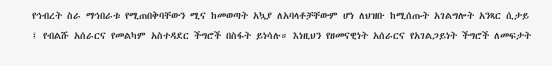የኅብረት ስራ ማኅበራቱ የሚጠበቅባቸውን ሚና ከመወጣት አኳያ ለአባላቶቻቸውም ሆነ ለህዝቡ ከሚሰጡት አገልግሎት አንጻር ሲታይ ፤ የብልሹ አሰራርና የመልካም አስተዳደር ችግሮች በስፋት ይነሳሉ። እነዚህን የዘመናዊነት አሰራርና የአገልጋይነት ችግሮች ለመፍታት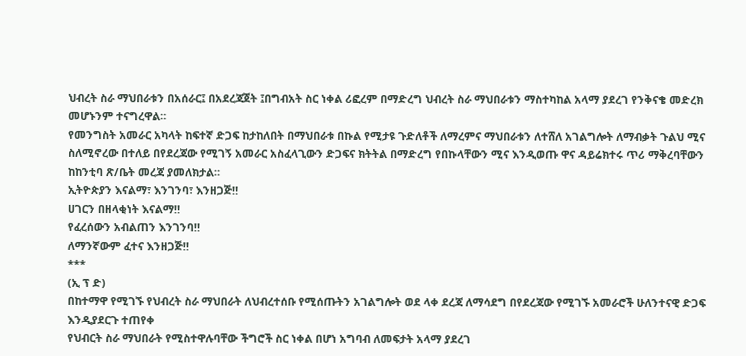ህብረት ስራ ማህበራቱን በአሰራር፤ በአደረጃጀት ፤በግብአት ስር ነቀል ሪፎረም በማድረግ ህብረት ስራ ማህበራቱን ማስተካከል አላማ ያደረገ የንቅናቄ መድረክ መሆኑንም ተናግረዋል።
የመንግስት አመራር አካላት ከፍተኛ ድጋፍ ከታከለበት በማህበራቱ በኩል የሚታዩ ጉድለቶች ለማረምና ማህበራቱን ለተሸለ አገልግሎት ለማብቃት ጉልህ ሚና ስለሚኖረው በተለይ በየደረጃው የሚገኝ አመራር አስፈላጊውን ድጋፍና ክትትል በማድረግ የበኩላቸውን ሚና እንዲወጡ ዋና ዳይሬክተሩ ጥሪ ማቅረባቸውን ከከንቲባ ጽ/ቤት መረጃ ያመለክታል።
ኢትዮጵያን እናልማ፣ እንገንባ፣ እንዘጋጅ‼
ሀገርን በዘላቂነት እናልማ‼
የፈረሰውን አብልጠን እንገንባ‼
ለማንኛውም ፈተና እንዘጋጅ‼
***
(ኢ ፕ ድ)
በከተማዋ የሚገኙ የህብረት ስራ ማህበራት ለህብረተሰቡ የሚሰጡትን አገልግሎት ወደ ላቀ ደረጃ ለማሳደግ በየደረጃው የሚገኙ አመራሮች ሁለንተናዊ ድጋፍ እንዲያደርጉ ተጠየቀ
የህብርት ስራ ማህበራት የሚስተዋሉባቸው ችግሮች ስር ነቀል በሆነ አግባብ ለመፍታት አላማ ያደረገ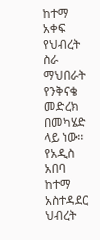ከተማ አቀፍ የህብረት ስራ ማህበራት የንቅናቄ መድረክ በመካሄድ ላይ ነው፡፡
የአዲስ አበባ ከተማ አስተዳደር ህብረት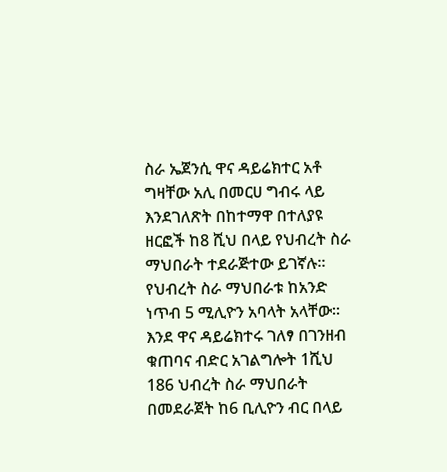ስራ ኤጀንሲ ዋና ዳይሬክተር አቶ ግዛቸው አሊ በመርሀ ግብሩ ላይ እንደገለጽት በከተማዋ በተለያዩ ዘርፎች ከ8 ሺህ በላይ የህብረት ስራ ማህበራት ተደራጅተው ይገኛሉ። የህብረት ስራ ማህበራቱ ከአንድ ነጥብ 5 ሚሊዮን አባላት አላቸው።
እንደ ዋና ዳይሬክተሩ ገለፃ በገንዘብ ቁጠባና ብድር አገልግሎት 1ሺህ 186 ህብረት ስራ ማህበራት በመደራጀት ከ6 ቢሊዮን ብር በላይ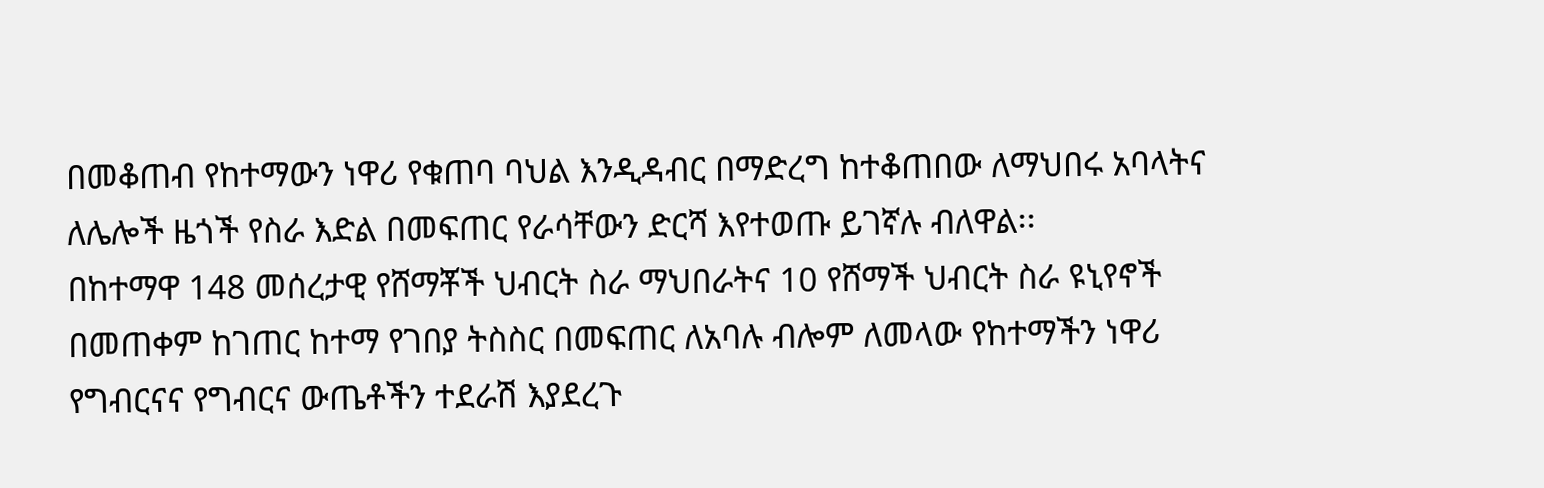በመቆጠብ የከተማውን ነዋሪ የቁጠባ ባህል እንዲዳብር በማድረግ ከተቆጠበው ለማህበሩ አባላትና ለሌሎች ዜጎች የስራ እድል በመፍጠር የራሳቸውን ድርሻ እየተወጡ ይገኛሉ ብለዋል፡፡
በከተማዋ 148 መሰረታዊ የሸማቾች ህብርት ስራ ማህበራትና 10 የሸማች ህብርት ስራ ዩኒየኖች በመጠቀም ከገጠር ከተማ የገበያ ትስስር በመፍጠር ለአባሉ ብሎም ለመላው የከተማችን ነዋሪ የግብርናና የግብርና ውጤቶችን ተደራሽ እያደረጉ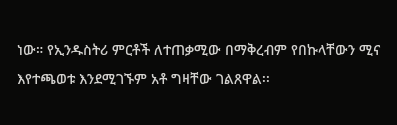ነው። የኢንዱስትሪ ምርቶች ለተጠቃሚው በማቅረብም የበኩላቸውን ሚና እየተጫወቱ እንደሚገኙም አቶ ግዛቸው ገልጸዋል፡፡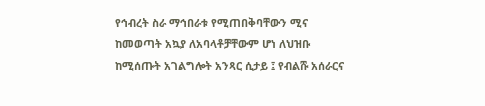የኅብረት ስራ ማኅበራቱ የሚጠበቅባቸውን ሚና ከመወጣት አኳያ ለአባላቶቻቸውም ሆነ ለህዝቡ ከሚሰጡት አገልግሎት አንጻር ሲታይ ፤ የብልሹ አሰራርና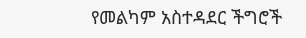የመልካም አስተዳደር ችግሮች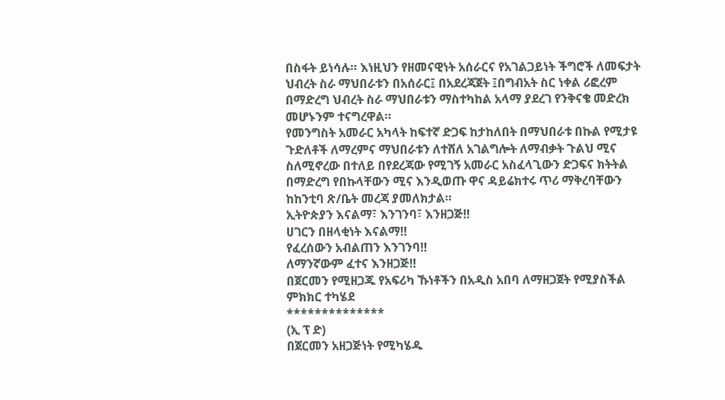በስፋት ይነሳሉ። እነዚህን የዘመናዊነት አሰራርና የአገልጋይነት ችግሮች ለመፍታት ህብረት ስራ ማህበራቱን በአሰራር፤ በአደረጃጀት ፤በግብአት ስር ነቀል ሪፎረም በማድረግ ህብረት ስራ ማህበራቱን ማስተካከል አላማ ያደረገ የንቅናቄ መድረክ መሆኑንም ተናግረዋል።
የመንግስት አመራር አካላት ከፍተኛ ድጋፍ ከታከለበት በማህበራቱ በኩል የሚታዩ ጉድለቶች ለማረምና ማህበራቱን ለተሸለ አገልግሎት ለማብቃት ጉልህ ሚና ስለሚኖረው በተለይ በየደረጃው የሚገኝ አመራር አስፈላጊውን ድጋፍና ክትትል በማድረግ የበኩላቸውን ሚና እንዲወጡ ዋና ዳይሬክተሩ ጥሪ ማቅረባቸውን ከከንቲባ ጽ/ቤት መረጃ ያመለክታል።
ኢትዮጵያን እናልማ፣ እንገንባ፣ እንዘጋጅ‼
ሀገርን በዘላቂነት እናልማ‼
የፈረሰውን አብልጠን እንገንባ‼
ለማንኛውም ፈተና እንዘጋጅ‼
በጀርመን የሚዘጋጁ የአፍሪካ ኹነቶችን በአዲስ አበባ ለማዘጋጀት የሚያስችል ምክክር ተካሄደ
**************
(ኢ ፕ ድ)
በጀርመን አዘጋጅነት የሚካሄዱ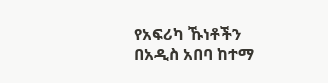የአፍሪካ ኹነቶችን በአዲስ አበባ ከተማ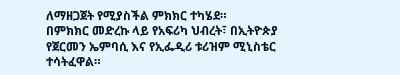ለማዘጋጀት የሚያስችል ምክክር ተካሄደ።
በምክክር መድረኩ ላይ የአፍሪካ ህብረት፣ በኢትዮጵያ የጀርመን ኤምባሲ እና የኢፌዲሪ ቱሪዝም ሚኒስቴር ተሳትፈዋል።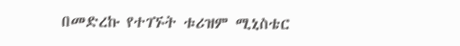በመድረኩ የተገኙት ቱሪዝም ሚኒስቴር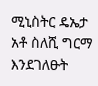ሚኒስትር ዴኤታ አቶ ስለሺ ግርማ እንደገለፁት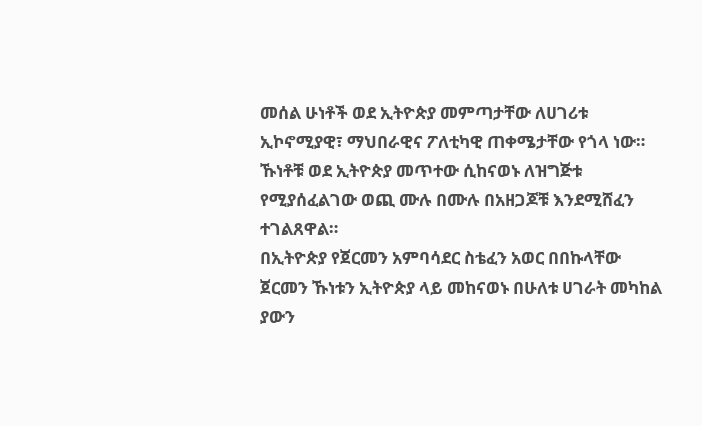መሰል ሁነቶች ወደ ኢትዮጵያ መምጣታቸው ለሀገሪቱ ኢኮኖሚያዊ፣ ማህበራዊና ፖለቲካዊ ጠቀሜታቸው የጎላ ነው።
ኹነቶቹ ወደ ኢትዮጵያ መጥተው ሲከናወኑ ለዝግጅቱ የሚያሰፈልገው ወጪ ሙሉ በሙሉ በአዘጋጆቹ እንደሚሸፈን ተገልጸዋል።
በኢትዮጵያ የጀርመን አምባሳደር ስቴፈን አወር በበኩላቸው ጀርመን ኹነቱን ኢትዮጵያ ላይ መከናወኑ በሁለቱ ሀገራት መካከል ያውን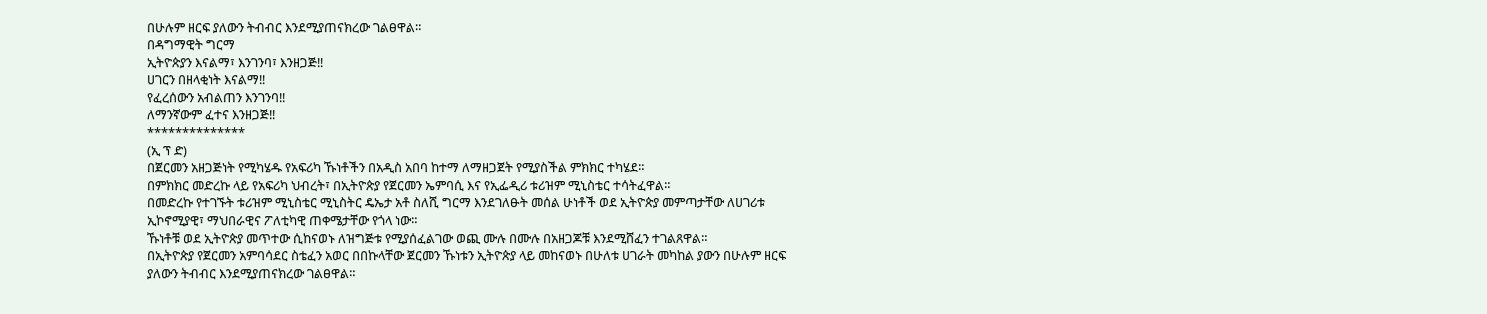በሁሉም ዘርፍ ያለውን ትብብር እንደሚያጠናክረው ገልፀዋል።
በዳግማዊት ግርማ
ኢትዮጵያን እናልማ፣ እንገንባ፣ እንዘጋጅ‼
ሀገርን በዘላቂነት እናልማ‼
የፈረሰውን አብልጠን እንገንባ‼
ለማንኛውም ፈተና እንዘጋጅ‼
**************
(ኢ ፕ ድ)
በጀርመን አዘጋጅነት የሚካሄዱ የአፍሪካ ኹነቶችን በአዲስ አበባ ከተማ ለማዘጋጀት የሚያስችል ምክክር ተካሄደ።
በምክክር መድረኩ ላይ የአፍሪካ ህብረት፣ በኢትዮጵያ የጀርመን ኤምባሲ እና የኢፌዲሪ ቱሪዝም ሚኒስቴር ተሳትፈዋል።
በመድረኩ የተገኙት ቱሪዝም ሚኒስቴር ሚኒስትር ዴኤታ አቶ ስለሺ ግርማ እንደገለፁት መሰል ሁነቶች ወደ ኢትዮጵያ መምጣታቸው ለሀገሪቱ ኢኮኖሚያዊ፣ ማህበራዊና ፖለቲካዊ ጠቀሜታቸው የጎላ ነው።
ኹነቶቹ ወደ ኢትዮጵያ መጥተው ሲከናወኑ ለዝግጅቱ የሚያሰፈልገው ወጪ ሙሉ በሙሉ በአዘጋጆቹ እንደሚሸፈን ተገልጸዋል።
በኢትዮጵያ የጀርመን አምባሳደር ስቴፈን አወር በበኩላቸው ጀርመን ኹነቱን ኢትዮጵያ ላይ መከናወኑ በሁለቱ ሀገራት መካከል ያውን በሁሉም ዘርፍ ያለውን ትብብር እንደሚያጠናክረው ገልፀዋል።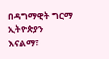በዳግማዊት ግርማ
ኢትዮጵያን እናልማ፣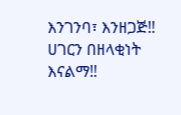እንገንባ፣ እንዘጋጅ‼
ሀገርን በዘላቂነት እናልማ‼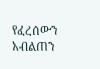የፈረሰውን አብልጠን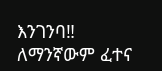እንገንባ‼
ለማንኛውም ፈተና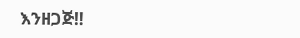እንዘጋጅ‼